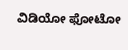ವಿಡಿಯೋ ಫೋಟೋ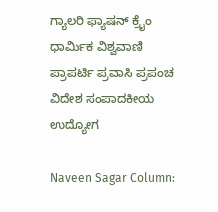ಗ್ಯಾಲರಿ ಫ್ಯಾಷನ್ ಕ್ರೈಂ ಧಾರ್ಮಿಕ ವಿಶ್ವವಾಣಿ ಪ್ರಾಪರ್ಟಿ ಪ್ರವಾಸಿ ಪ್ರಪಂಚ ವಿದೇಶ ಸಂಪಾದಕೀಯ ಉದ್ಯೋಗ

Naveen Sagar Column: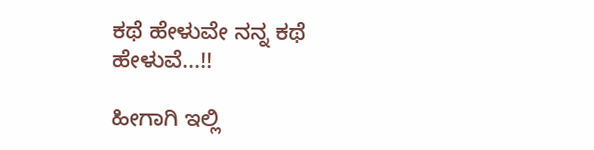ಕಥೆ ಹೇಳುವೇ ನನ್ನ ಕಥೆ ಹೇಳುವೆ...!!

ಹೀಗಾಗಿ ಇಲ್ಲಿ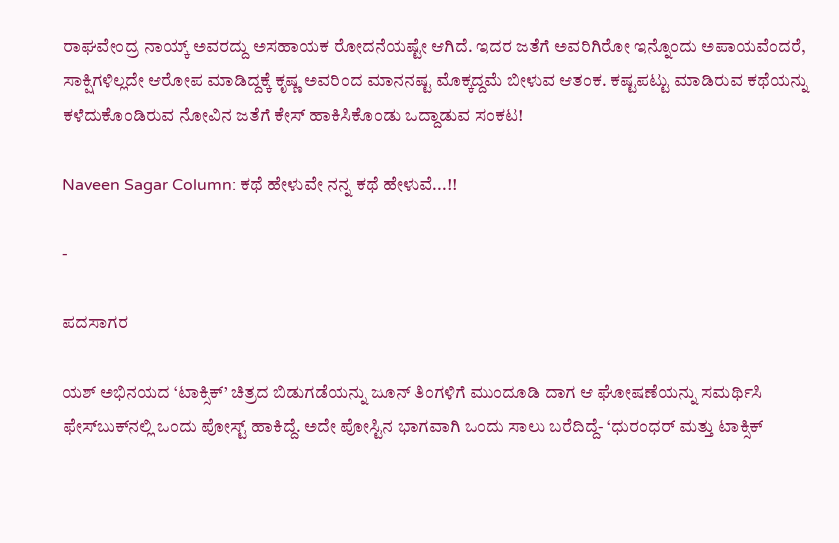ರಾಘವೇಂದ್ರ ನಾಯ್ಕ್ ಅವರದ್ದು ಅಸಹಾಯಕ ರೋದನೆಯಷ್ಟೇ ಆಗಿದೆ. ಇದರ ಜತೆಗೆ ಅವರಿಗಿರೋ ಇನ್ನೊಂದು ಅಪಾಯವೆಂದರೆ, ಸಾಕ್ಷಿಗಳಿಲ್ಲದೇ ಆರೋಪ ಮಾಡಿದ್ದಕ್ಕೆ ಕೃಷ್ಣ ಅವರಿಂದ ಮಾನನಷ್ಟ ಮೊಕ್ಕದ್ದಮೆ ಬೀಳುವ ಆತಂಕ. ಕಷ್ಟಪಟ್ಟು ಮಾಡಿರುವ ಕಥೆಯನ್ನು ಕಳೆದುಕೊಂಡಿರುವ ನೋವಿನ ಜತೆಗೆ ಕೇಸ್ ಹಾಕಿಸಿಕೊಂಡು ಒದ್ದಾಡುವ ಸಂಕಟ!

Naveen Sagar Column: ಕಥೆ ಹೇಳುವೇ ನನ್ನ ಕಥೆ ಹೇಳುವೆ...!!

-

ಪದಸಾಗರ

ಯಶ್ ಅಭಿನಯದ ‘ಟಾಕ್ಸಿಕ್’ ಚಿತ್ರದ ಬಿಡುಗಡೆಯನ್ನು ಜೂನ್ ತಿಂಗಳಿಗೆ ಮುಂದೂಡಿ ದಾಗ ಆ ಘೋಷಣೆಯನ್ನು ಸಮರ್ಥಿಸಿ ಫೇಸ್‌ಬುಕ್‌ನಲ್ಲಿ ಒಂದು ಪೋಸ್ಟ್ ಹಾಕಿದ್ದೆ. ಅದೇ ಪೋಸ್ಟಿನ ಭಾಗವಾಗಿ ಒಂದು ಸಾಲು ಬರೆದಿದ್ದೆ- ‘ಧುರಂಧರ್ ಮತ್ತು ಟಾಕ್ಸಿಕ್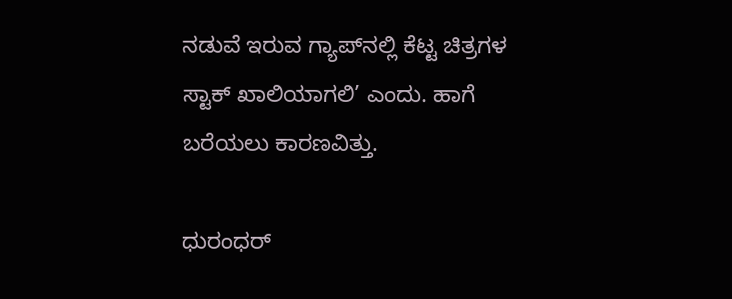ನಡುವೆ ಇರುವ ಗ್ಯಾಪ್‌ನಲ್ಲಿ ಕೆಟ್ಟ ಚಿತ್ರಗಳ ಸ್ಟಾಕ್ ಖಾಲಿಯಾಗಲಿ’ ಎಂದು. ಹಾಗೆ ಬರೆಯಲು ಕಾರಣವಿತ್ತು.

ಧುರಂಧರ್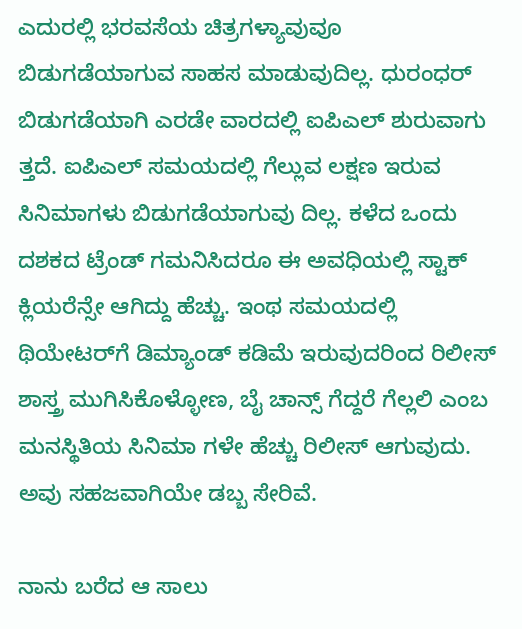ಎದುರಲ್ಲಿ ಭರವಸೆಯ ಚಿತ್ರಗಳ್ಯಾವುವೂ ಬಿಡುಗಡೆಯಾಗುವ ಸಾಹಸ ಮಾಡುವುದಿಲ್ಲ. ಧುರಂಧರ್ ಬಿಡುಗಡೆಯಾಗಿ ಎರಡೇ ವಾರದಲ್ಲಿ ಐಪಿಎಲ್ ಶುರುವಾಗು ತ್ತದೆ. ಐಪಿಎಲ್ ಸಮಯದಲ್ಲಿ ಗೆಲ್ಲುವ ಲಕ್ಷಣ ಇರುವ ಸಿನಿಮಾಗಳು ಬಿಡುಗಡೆಯಾಗುವು ದಿಲ್ಲ. ಕಳೆದ ಒಂದು ದಶಕದ ಟ್ರೆಂಡ್ ಗಮನಿಸಿದರೂ ಈ ಅವಧಿಯಲ್ಲಿ ಸ್ಟಾಕ್ ಕ್ಲಿಯರೆನ್ಸೇ ಆಗಿದ್ದು ಹೆಚ್ಚು. ಇಂಥ ಸಮಯದಲ್ಲಿ ಥಿಯೇಟರ್‌ಗೆ ಡಿಮ್ಯಾಂಡ್ ಕಡಿಮೆ ಇರುವುದರಿಂದ ರಿಲೀಸ್ ಶಾಸ್ತ್ರ ಮುಗಿಸಿಕೊಳ್ಳೋಣ, ಬೈ ಚಾನ್ಸ್ ಗೆದ್ದರೆ ಗೆಲ್ಲಲಿ ಎಂಬ ಮನಸ್ಥಿತಿಯ ಸಿನಿಮಾ ಗಳೇ ಹೆಚ್ಚು ರಿಲೀಸ್ ಆಗುವುದು. ಅವು ಸಹಜವಾಗಿಯೇ ಡಬ್ಬ ಸೇರಿವೆ.

ನಾನು ಬರೆದ ಆ ಸಾಲು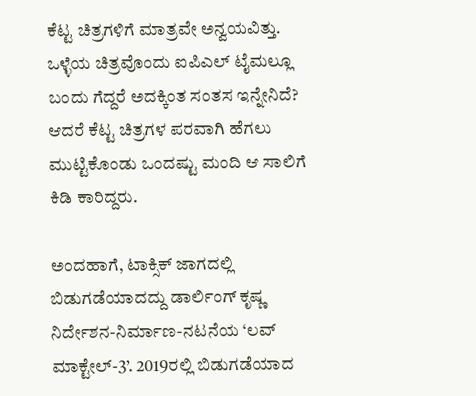ಕೆಟ್ಟ ಚಿತ್ರಗಳಿಗೆ ಮಾತ್ರವೇ ಅನ್ವಯವಿತ್ತು. ಒಳ್ಳೆಯ ಚಿತ್ರವೊಂದು ಐಪಿಎಲ್ ಟೈಮಲ್ಲೂ ಬಂದು ಗೆದ್ದರೆ ಅದಕ್ಕಿಂತ ಸಂತಸ ಇನ್ನೇನಿದೆ? ಆದರೆ ಕೆಟ್ಟ ಚಿತ್ರಗಳ ಪರವಾಗಿ ಹೆಗಲು ಮುಟ್ಟಿಕೊಂಡು ಒಂದಷ್ಟು ಮಂದಿ ಆ ಸಾಲಿಗೆ ಕಿಡಿ ಕಾರಿದ್ದರು.

ಅಂದಹಾಗೆ, ಟಾಕ್ಸಿಕ್ ಜಾಗದಲ್ಲಿ ಬಿಡುಗಡೆಯಾದದ್ದು ಡಾರ್ಲಿಂಗ್ ಕೃಷ್ಣ ನಿರ್ದೇಶನ-ನಿರ್ಮಾಣ-ನಟನೆಯ ‘ಲವ್ ಮಾಕ್ಟೇಲ್-3’. 2019ರಲ್ಲಿ ಬಿಡುಗಡೆಯಾದ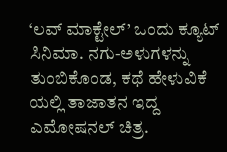‘ಲವ್ ಮಾಕ್ಟೇಲ್’ ಒಂದು ಕ್ಯೂಟ್ ಸಿನಿಮಾ. ನಗು-ಅಳುಗಳನ್ನು ತುಂಬಿಕೊಂಡ, ಕಥೆ ಹೇಳುವಿಕೆ ಯಲ್ಲಿ ತಾಜಾತನ ಇದ್ದ ಎಮೋಷನಲ್ ಚಿತ್ರ.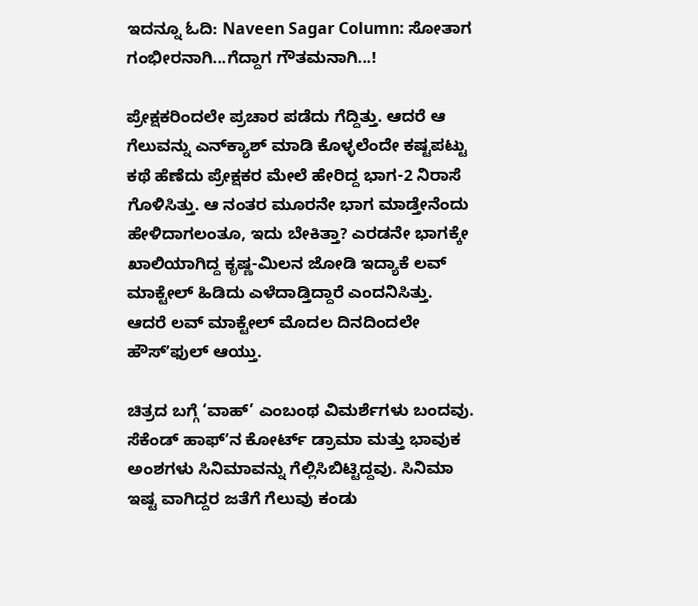ಇದನ್ನೂ ಓದಿ: Naveen Sagar Column: ಸೋತಾಗ ಗಂಭೀರನಾಗಿ...ಗೆದ್ದಾಗ ಗೌತಮನಾಗಿ...!

ಪ್ರೇಕ್ಷಕರಿಂದಲೇ ಪ್ರಚಾರ ಪಡೆದು ಗೆದ್ದಿತ್ತು. ಆದರೆ ಆ ಗೆಲುವನ್ನು ಎನ್‌ಕ್ಯಾಶ್ ಮಾಡಿ ಕೊಳ್ಳಲೆಂದೇ ಕಷ್ಟಪಟ್ಟು ಕಥೆ ಹೆಣೆದು ಪ್ರೇಕ್ಷಕರ ಮೇಲೆ ಹೇರಿದ್ದ ಭಾಗ-2 ನಿರಾಸೆ ಗೊಳಿಸಿತ್ತು. ಆ ನಂತರ ಮೂರನೇ ಭಾಗ ಮಾಡ್ತೇನೆಂದು ಹೇಳಿದಾಗಲಂತೂ, ಇದು ಬೇಕಿತ್ತಾ? ಎರಡನೇ ಭಾಗಕ್ಕೇ ಖಾಲಿಯಾಗಿದ್ದ ಕೃಷ್ಣ-ಮಿಲನ ಜೋಡಿ ಇದ್ಯಾಕೆ ಲವ್ ಮಾಕ್ಟೇಲ್ ಹಿಡಿದು ಎಳೆದಾಡ್ತಿದ್ದಾರೆ ಎಂದನಿಸಿತ್ತು. ಆದರೆ ಲವ್ ಮಾಕ್ಟೇಲ್ ಮೊದಲ ದಿನದಿಂದಲೇ ಹೌಸ್ʼಫುಲ್ ಆಯ್ತು.

ಚಿತ್ರದ ಬಗ್ಗೆ ‘ವಾಹ್’ ಎಂಬಂಥ ವಿಮರ್ಶೆಗಳು ಬಂದವು. ಸೆಕೆಂಡ್ ಹಾಫ್‌ʼನ ಕೋರ್ಟ್ ಡ್ರಾಮಾ ಮತ್ತು ಭಾವುಕ ಅಂಶಗಳು ಸಿನಿಮಾವನ್ನು ಗೆಲ್ಲಿಸಿಬಿಟ್ಟಿದ್ದವು. ಸಿನಿಮಾ ಇಷ್ಟ ವಾಗಿದ್ದರ ಜತೆಗೆ ಗೆಲುವು ಕಂಡು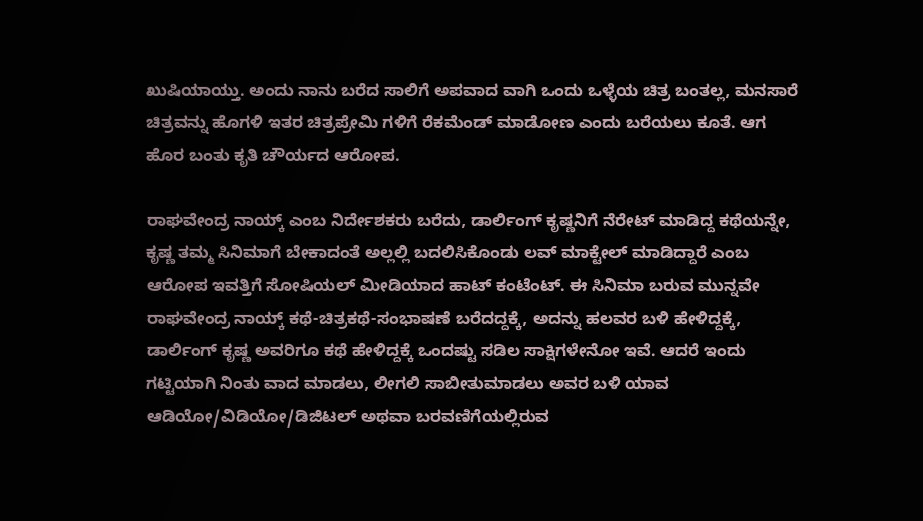ಖುಷಿಯಾಯ್ತು. ಅಂದು ನಾನು ಬರೆದ ಸಾಲಿಗೆ ಅಪವಾದ ವಾಗಿ ಒಂದು ಒಳ್ಳೆಯ ಚಿತ್ರ ಬಂತಲ್ಲ, ಮನಸಾರೆ ಚಿತ್ರವನ್ನು ಹೊಗಳಿ ಇತರ ಚಿತ್ರಪ್ರೇಮಿ ಗಳಿಗೆ ರೆಕಮೆಂಡ್ ಮಾಡೋಣ ಎಂದು ಬರೆಯಲು ಕೂತೆ. ಆಗ ಹೊರ ಬಂತು ಕೃತಿ ಚೌರ್ಯದ ಆರೋಪ.

ರಾಘವೇಂದ್ರ ನಾಯ್ಕ್ ಎಂಬ ನಿರ್ದೇಶಕರು ಬರೆದು, ಡಾರ್ಲಿಂಗ್ ಕೃಷ್ಣನಿಗೆ ನೆರೇಟ್ ಮಾಡಿದ್ದ ಕಥೆಯನ್ನೇ, ಕೃಷ್ಣ ತಮ್ಮ ಸಿನಿಮಾಗೆ ಬೇಕಾದಂತೆ ಅಲ್ಲಲ್ಲಿ ಬದಲಿಸಿಕೊಂಡು ಲವ್ ಮಾಕ್ಟೇಲ್ ಮಾಡಿದ್ದಾರೆ ಎಂಬ ಆರೋಪ ಇವತ್ತಿಗೆ ಸೋಷಿಯಲ್ ಮೀಡಿಯಾದ ಹಾಟ್ ಕಂಟೆಂಟ್. ಈ ಸಿನಿಮಾ ಬರುವ ಮುನ್ನವೇ ರಾಘವೇಂದ್ರ ನಾಯ್ಕ್ ಕಥೆ-ಚಿತ್ರಕಥೆ-ಸಂಭಾಷಣೆ ಬರೆದದ್ದಕ್ಕೆ, ಅದನ್ನು ಹಲವರ ಬಳಿ ಹೇಳಿದ್ದಕ್ಕೆ, ಡಾರ್ಲಿಂಗ್ ಕೃಷ್ಣ ಅವರಿಗೂ ಕಥೆ ಹೇಳಿದ್ದಕ್ಕೆ ಒಂದಷ್ಟು ಸಡಿಲ ಸಾಕ್ಷಿಗಳೇನೋ ಇವೆ. ಆದರೆ ಇಂದು ಗಟ್ಟಿಯಾಗಿ ನಿಂತು ವಾದ ಮಾಡಲು, ಲೀಗಲಿ ಸಾಬೀತುಮಾಡಲು ಅವರ ಬಳಿ ಯಾವ ಆಡಿಯೋ/ವಿಡಿಯೋ/ಡಿಜಿಟಲ್ ಅಥವಾ ಬರವಣಿಗೆಯಲ್ಲಿರುವ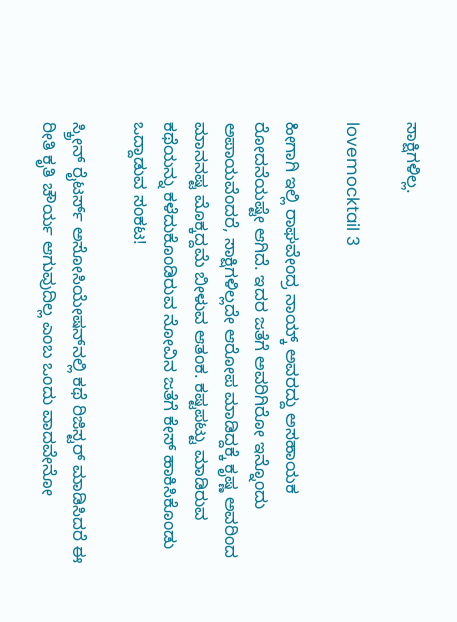ಸಾಕ್ಷಿಗಳಿಲ್ಲ.

lovemocktail 3

ಹೀಗಾಗಿ ಇಲ್ಲಿ ರಾಘವೇಂದ್ರ ನಾಯ್ಕ್ ಅವರದ್ದು ಅಸಹಾಯಕ ರೋದನೆಯಷ್ಟೇ ಆಗಿದೆ. ಇದರ ಜತೆಗೆ ಅವರಿಗಿರೋ ಇನ್ನೊಂದು ಅಪಾಯವೆಂದರೆ, ಸಾಕ್ಷಿಗಳಿಲ್ಲದೇ ಆರೋಪ ಮಾಡಿದ್ದಕ್ಕೆ ಕೃಷ್ಣ ಅವರಿಂದ ಮಾನನಷ್ಟ ಮೊಕ್ಕದ್ದಮೆ ಬೀಳುವ ಆತಂಕ. ಕಷ್ಟಪಟ್ಟು ಮಾಡಿರುವ ಕಥೆಯನ್ನು ಕಳೆದುಕೊಂಡಿರುವ ನೋವಿನ ಜತೆಗೆ ಕೇಸ್ ಹಾಕಿಸಿಕೊಂಡು ಒದ್ದಾಡುವ ಸಂಕಟ!

ಸ್ಕ್ರೀನ್ ರೈಟರ್ಸ್ ಅಸೋಸಿಯೇಷನ್‌ನಲ್ಲಿ ಕಥೆ ರಿಜಿಸ್ಟರ್ ಮಾಡಿಸಿದರೆ ಈ ರೀತಿ ಕೃತಿ ಚೌರ್ಯ ಆಗುವುದಿಲ್ಲ ಎಂಬ ಒಂದು ವಾದವೇನೋ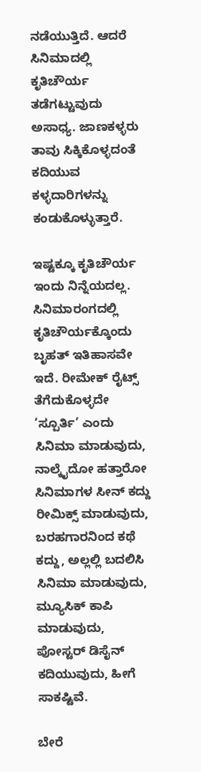ನಡೆಯುತ್ತಿದೆ. ಆದರೆ ಸಿನಿಮಾದಲ್ಲಿ ಕೃತಿಚೌರ್ಯ ತಡೆಗಟ್ಟುವುದು ಅಸಾಧ್ಯ. ಜಾಣಕಳ್ಳರು ತಾವು ಸಿಕ್ಕಿಕೊಳ್ಳದಂತೆ ಕದಿಯುವ ಕಳ್ಳದಾರಿಗಳನ್ನು ಕಂಡುಕೊಳ್ಳುತ್ತಾರೆ.

ಇಷ್ಟಕ್ಕೂ ಕೃತಿಚೌರ್ಯ ಇಂದು ನಿನ್ನೆಯದಲ್ಲ. ಸಿನಿಮಾರಂಗದಲ್ಲಿ ಕೃತಿಚೌರ್ಯಕ್ಕೊಂದು ಬೃಹತ್ ಇತಿಹಾಸವೇ ಇದೆ. ರೀಮೇಕ್ ರೈಟ್ಸ್ ತೆಗೆದುಕೊಳ್ಳದೇ ‘ಸ್ಪೂರ್ತಿ’ ಎಂದು ಸಿನಿಮಾ ಮಾಡುವುದು, ನಾಲ್ಕೈದೋ ಹತ್ತಾರೋ ಸಿನಿಮಾಗಳ ಸೀನ್ ಕದ್ದು ರೀಮಿಕ್ಸ್ ಮಾಡುವುದು, ಬರಹಗಾರನಿಂದ ಕಥೆ ಕದ್ದು, ಅಲ್ಲಲ್ಲಿ ಬದಲಿಸಿ ಸಿನಿಮಾ ಮಾಡುವುದು, ಮ್ಯೂಸಿಕ್ ಕಾಪಿ ಮಾಡುವುದು, ಪೋಸ್ಟರ್ ಡಿಸೈನ್ ಕದಿಯುವುದು, ಹೀಗೆ ಸಾಕಷ್ಟಿವೆ.

ಬೇರೆ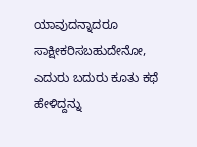ಯಾವುದನ್ನಾದರೂ ಸಾಕ್ಷೀಕರಿಸಬಹುದೇನೋ, ಎದುರು ಬದುರು ಕೂತು ಕಥೆ ಹೇಳಿದ್ದನ್ನು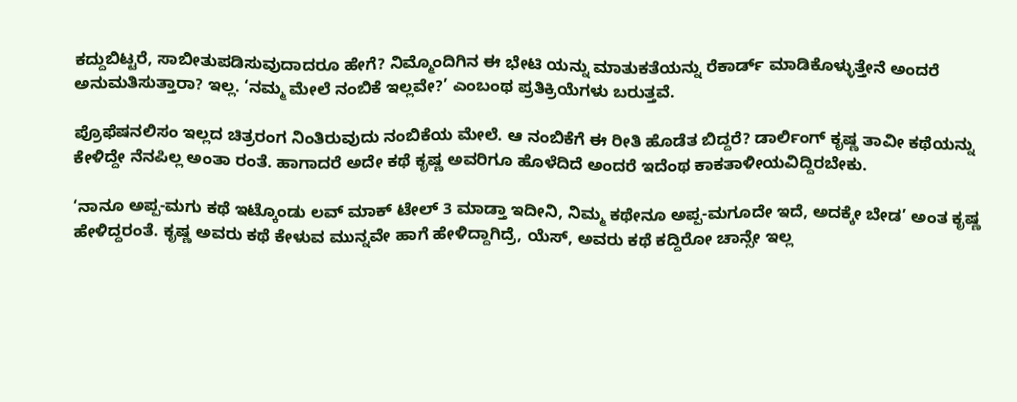ಕದ್ದುಬಿಟ್ಟರೆ, ಸಾಬೀತುಪಡಿಸುವುದಾದರೂ ಹೇಗೆ? ನಿಮ್ಮೊಂದಿಗಿನ ಈ ಭೇಟಿ ಯನ್ನು ಮಾತುಕತೆಯನ್ನು ರೆಕಾರ್ಡ್ ಮಾಡಿಕೊಳ್ಳುತ್ತೇನೆ ಅಂದರೆ ಅನುಮತಿಸುತ್ತಾರಾ? ಇಲ್ಲ. ‘ನಮ್ಮ ಮೇಲೆ ನಂಬಿಕೆ ಇಲ್ಲವೇ?’ ಎಂಬಂಥ ಪ್ರತಿಕ್ರಿಯೆಗಳು ಬರುತ್ತವೆ.

ಪ್ರೊಫೆಷನಲಿಸಂ ಇಲ್ಲದ ಚಿತ್ರರಂಗ ನಿಂತಿರುವುದು ನಂಬಿಕೆಯ ಮೇಲೆ. ಆ ನಂಬಿಕೆಗೆ ಈ ರೀತಿ ಹೊಡೆತ ಬಿದ್ದರೆ? ಡಾರ್ಲಿಂಗ್ ಕೃಷ್ಣ ತಾವೀ ಕಥೆಯನ್ನು ಕೇಳಿದ್ದೇ ನೆನಪಿಲ್ಲ ಅಂತಾ ರಂತೆ. ಹಾಗಾದರೆ ಅದೇ ಕಥೆ ಕೃಷ್ಣ ಅವರಿಗೂ ಹೊಳೆದಿದೆ ಅಂದರೆ ಇದೆಂಥ ಕಾಕತಾಳೀಯವಿದ್ದಿರಬೇಕು.

‘ನಾನೂ ಅಪ್ಪ-ಮಗು ಕಥೆ ಇಟ್ಕೊಂಡು ಲವ್ ಮಾಕ್ ಟೇಲ್ 3 ಮಾಡ್ತಾ ಇದೀನಿ, ನಿಮ್ಮ ಕಥೇನೂ ಅಪ್ಪ-ಮಗೂದೇ ಇದೆ, ಅದಕ್ಕೇ ಬೇಡ’ ಅಂತ ಕೃಷ್ಣ ಹೇಳಿದ್ದರಂತೆ. ಕೃಷ್ಣ ಅವರು ಕಥೆ ಕೇಳುವ ಮುನ್ನವೇ ಹಾಗೆ ಹೇಳಿದ್ದಾಗಿದ್ರೆ, ಯೆಸ್, ಅವರು ಕಥೆ ಕದ್ದಿರೋ ಚಾನ್ಸೇ ಇಲ್ಲ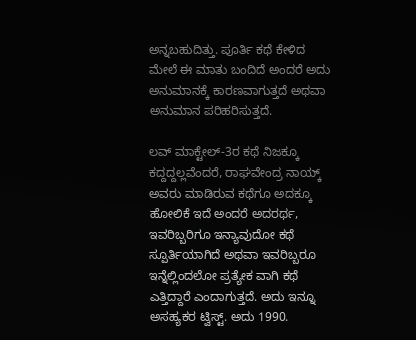ಅನ್ನಬಹುದಿತ್ತು. ಪೂರ್ತಿ ಕಥೆ ಕೇಳಿದ ಮೇಲೆ ಈ ಮಾತು ಬಂದಿದೆ ಅಂದರೆ ಅದು ಅನುಮಾನಕ್ಕೆ ಕಾರಣವಾಗುತ್ತದೆ ಅಥವಾ ಅನುಮಾನ ಪರಿಹರಿಸುತ್ತದೆ.

ಲವ್ ಮಾಕ್ಟೇಲ್-3ರ ಕಥೆ ನಿಜಕ್ಕೂ ಕದ್ದದ್ದಲ್ಲವೆಂದರೆ, ರಾಘವೇಂದ್ರ ನಾಯ್ಕ್ ಅವರು ಮಾಡಿರುವ ಕಥೆಗೂ ಅದಕ್ಕೂ ಹೋಲಿಕೆ ಇದೆ ಅಂದರೆ ಅದರರ್ಥ, ಇವರಿಬ್ಬರಿಗೂ ಇನ್ಯಾವುದೋ ಕಥೆ ಸ್ಪೂರ್ತಿಯಾಗಿದೆ ಅಥವಾ ಇವರಿಬ್ಬರೂ ಇನ್ನೆಲ್ಲಿಂದಲೋ ಪ್ರತ್ಯೇಕ ವಾಗಿ ಕಥೆ ಎತ್ತಿದ್ದಾರೆ ಎಂದಾಗುತ್ತದೆ. ಅದು ಇನ್ನೂ ಅಸಹ್ಯಕರ ಟ್ವಿಸ್ಟ್. ಅದು 1990.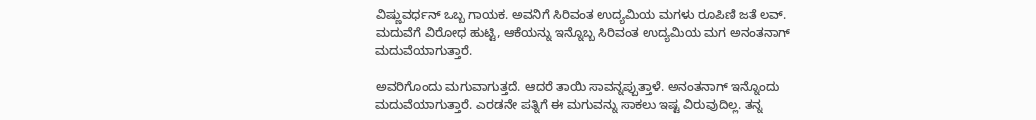ವಿಷ್ಣುವರ್ಧನ್ ಒಬ್ಬ ಗಾಯಕ. ಅವನಿಗೆ ಸಿರಿವಂತ ಉದ್ಯಮಿಯ ಮಗಳು ರೂಪಿಣಿ ಜತೆ ಲವ್. ಮದುವೆಗೆ ವಿರೋಧ ಹುಟ್ಟಿ, ಆಕೆಯನ್ನು ಇನ್ನೊಬ್ಬ ಸಿರಿವಂತ ಉದ್ಯಮಿಯ ಮಗ ಅನಂತನಾಗ್ ಮದುವೆಯಾಗುತ್ತಾರೆ.

ಅವರಿಗೊಂದು ಮಗುವಾಗುತ್ತದೆ. ಆದರೆ ತಾಯಿ ಸಾವನ್ನಪ್ಪುತ್ತಾಳೆ. ಅನಂತನಾಗ್ ಇನ್ನೊಂದು ಮದುವೆಯಾಗುತ್ತಾರೆ. ಎರಡನೇ ಪತ್ನಿಗೆ ಈ ಮಗುವನ್ನು ಸಾಕಲು ಇಷ್ಟ ವಿರುವುದಿಲ್ಲ. ತನ್ನ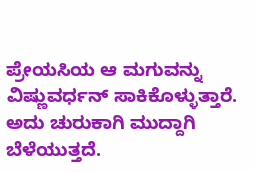ಪ್ರೇಯಸಿಯ ಆ ಮಗುವನ್ನು ವಿಷ್ಣುವರ್ಧನ್ ಸಾಕಿಕೊಳ್ಳುತ್ತಾರೆ. ಅದು ಚುರುಕಾಗಿ ಮುದ್ದಾಗಿ ಬೆಳೆಯುತ್ತದೆ.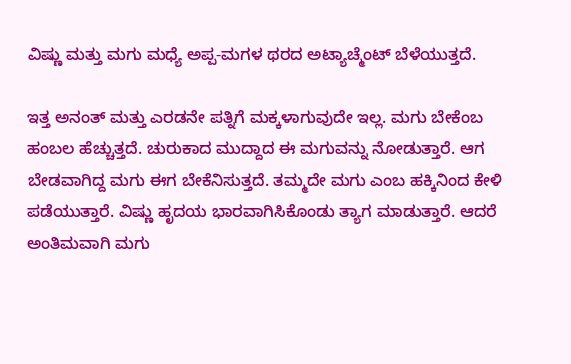ವಿಷ್ಣು ಮತ್ತು ಮಗು ಮಧ್ಯೆ ಅಪ್ಪ-ಮಗಳ ಥರದ ಅಟ್ಯಾಚ್ಮೆಂಟ್ ಬೆಳೆಯುತ್ತದೆ.

ಇತ್ತ ಅನಂತ್ ಮತ್ತು ಎರಡನೇ ಪತ್ನಿಗೆ ಮಕ್ಕಳಾಗುವುದೇ ಇಲ್ಲ. ಮಗು ಬೇಕೆಂಬ ಹಂಬಲ ಹೆಚ್ಚುತ್ತದೆ. ಚುರುಕಾದ ಮುದ್ದಾದ ಈ ಮಗುವನ್ನು ನೋಡುತ್ತಾರೆ. ಆಗ ಬೇಡವಾಗಿದ್ದ ಮಗು ಈಗ ಬೇಕೆನಿಸುತ್ತದೆ. ತಮ್ಮದೇ ಮಗು ಎಂಬ ಹಕ್ಕಿನಿಂದ ಕೇಳಿ ಪಡೆಯುತ್ತಾರೆ. ವಿಷ್ಣು ಹೃದಯ ಭಾರವಾಗಿಸಿಕೊಂಡು ತ್ಯಾಗ ಮಾಡುತ್ತಾರೆ. ಆದರೆ ಅಂತಿಮವಾಗಿ ಮಗು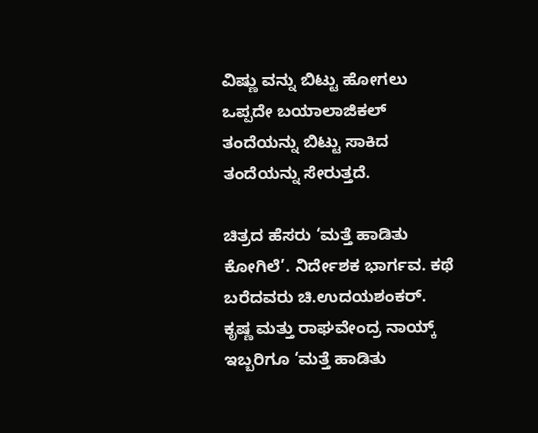ವಿಷ್ಣು ವನ್ನು ಬಿಟ್ಟು ಹೋಗಲು ಒಪ್ಪದೇ ಬಯಾಲಾಜಿಕಲ್ ತಂದೆಯನ್ನು ಬಿಟ್ಟು ಸಾಕಿದ ತಂದೆಯನ್ನು ಸೇರುತ್ತದೆ.

ಚಿತ್ರದ ಹೆಸರು ‘ಮತ್ತೆ ಹಾಡಿತು ಕೋಗಿಲೆ’. ನಿರ್ದೇಶಕ ಭಾರ್ಗವ. ಕಥೆ ಬರೆದವರು ಚಿ.ಉದಯಶಂಕರ್. ಕೃಷ್ಣ ಮತ್ತು ರಾಘವೇಂದ್ರ ನಾಯ್ಕ್ ಇಬ್ಬರಿಗೂ ‘ಮತ್ತೆ ಹಾಡಿತು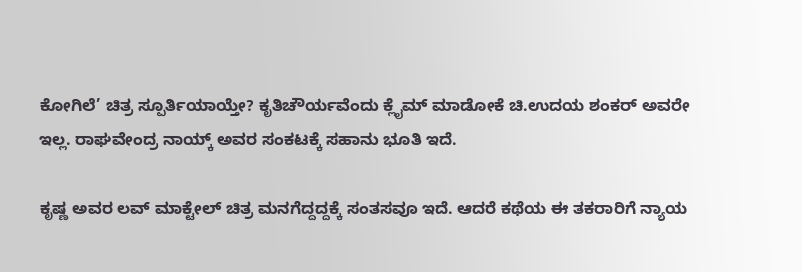ಕೋಗಿಲೆ’ ಚಿತ್ರ ಸ್ಪೂರ್ತಿಯಾಯ್ತೇ? ಕೃತಿಚೌರ್ಯವೆಂದು ಕ್ಲೈಮ್ ಮಾಡೋಕೆ ಚಿ.ಉದಯ ಶಂಕರ್ ಅವರೇ ಇಲ್ಲ. ರಾಘವೇಂದ್ರ ನಾಯ್ಕ್ ಅವರ ಸಂಕಟಕ್ಕೆ ಸಹಾನು ಭೂತಿ ಇದೆ.

ಕೃಷ್ಣ ಅವರ ಲವ್ ಮಾಕ್ಟೇಲ್ ಚಿತ್ರ ಮನಗೆದ್ದದ್ದಕ್ಕೆ ಸಂತಸವೂ ಇದೆ. ಆದರೆ ಕಥೆಯ ಈ ತಕರಾರಿಗೆ ನ್ಯಾಯ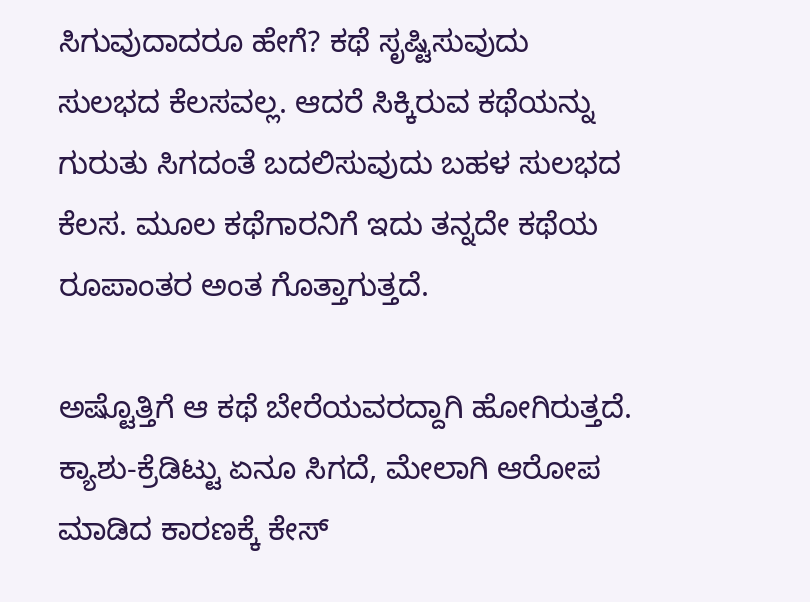ಸಿಗುವುದಾದರೂ ಹೇಗೆ? ಕಥೆ ಸೃಷ್ಟಿಸುವುದು ಸುಲಭದ ಕೆಲಸವಲ್ಲ. ಆದರೆ ಸಿಕ್ಕಿರುವ ಕಥೆಯನ್ನು ಗುರುತು ಸಿಗದಂತೆ ಬದಲಿಸುವುದು ಬಹಳ ಸುಲಭದ ಕೆಲಸ. ಮೂಲ ಕಥೆಗಾರನಿಗೆ ಇದು ತನ್ನದೇ ಕಥೆಯ ರೂಪಾಂತರ ಅಂತ ಗೊತ್ತಾಗುತ್ತದೆ.

ಅಷ್ಟೊತ್ತಿಗೆ ಆ ಕಥೆ ಬೇರೆಯವರದ್ದಾಗಿ ಹೋಗಿರುತ್ತದೆ. ಕ್ಯಾಶು-ಕ್ರೆಡಿಟ್ಟು ಏನೂ ಸಿಗದೆ, ಮೇಲಾಗಿ ಆರೋಪ ಮಾಡಿದ ಕಾರಣಕ್ಕೆ ಕೇಸ್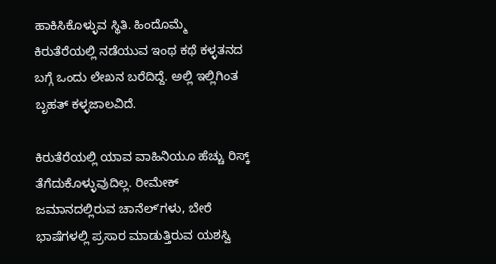ಹಾಕಿಸಿಕೊಳ್ಳುವ ಸ್ಥಿತಿ. ಹಿಂದೊಮ್ಮೆ ಕಿರುತೆರೆಯಲ್ಲಿ ನಡೆಯುವ ಇಂಥ ಕಥೆ ಕಳ್ಳತನದ ಬಗ್ಗೆ ಒಂದು ಲೇಖನ ಬರೆದಿದ್ದೆ. ಅಲ್ಲಿ ಇಲ್ಲಿಗಿಂತ ಬೃಹತ್ ಕಳ್ಳಜಾಲವಿದೆ.

ಕಿರುತೆರೆಯಲ್ಲಿ ಯಾವ ವಾಹಿನಿಯೂ ಹೆಚ್ಚು ರಿಸ್ಕ್ ತೆಗೆದುಕೊಳ್ಳುವುದಿಲ್ಲ. ರೀಮೇಕ್ ಜಮಾನದಲ್ಲಿರುವ ಚಾನೆಲ್‌ʼಗಳು, ಬೇರೆ ಭಾಷೆಗಳಲ್ಲಿ ಪ್ರಸಾರ ಮಾಡುತ್ತಿರುವ ಯಶಸ್ವಿ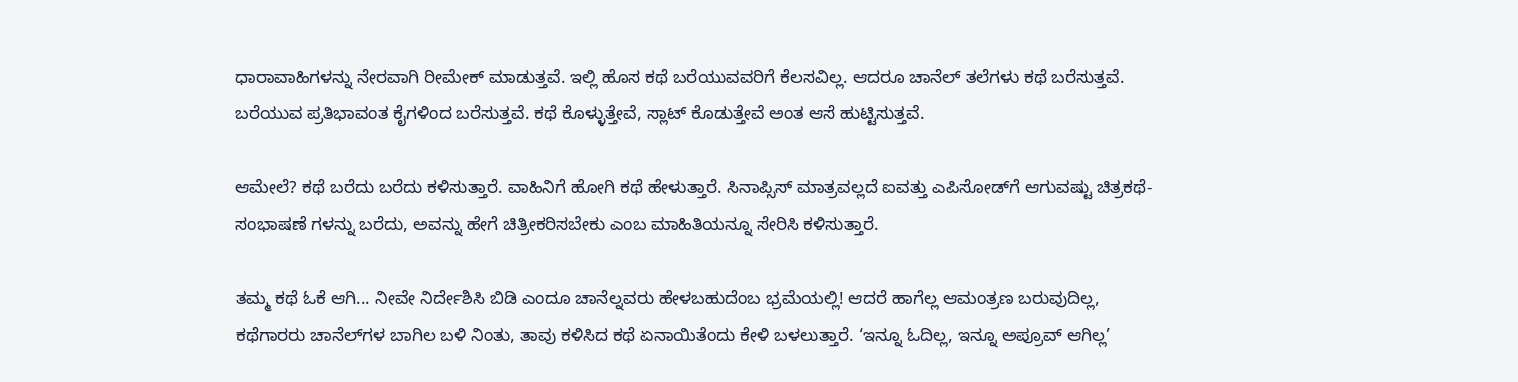ಧಾರಾವಾಹಿಗಳನ್ನು ನೇರವಾಗಿ ರೀಮೇಕ್ ಮಾಡುತ್ತವೆ. ಇಲ್ಲಿ ಹೊಸ ಕಥೆ ಬರೆಯುವವರಿಗೆ ಕೆಲಸವಿಲ್ಲ. ಆದರೂ ಚಾನೆಲ್ ತಲೆಗಳು ಕಥೆ ಬರೆಸುತ್ತವೆ. ಬರೆಯುವ ಪ್ರತಿಭಾವಂತ ಕೈಗಳಿಂದ ಬರೆಸುತ್ತವೆ. ಕಥೆ ಕೊಳ್ಳುತ್ತೇವೆ, ಸ್ಲಾಟ್ ಕೊಡುತ್ತೇವೆ ಅಂತ ಆಸೆ ಹುಟ್ಟಿಸುತ್ತವೆ.

ಆಮೇಲೆ? ಕಥೆ ಬರೆದು ಬರೆದು ಕಳಿಸುತ್ತಾರೆ. ವಾಹಿನಿಗೆ ಹೋಗಿ ಕಥೆ ಹೇಳುತ್ತಾರೆ. ಸಿನಾಪ್ಸಿಸ್ ಮಾತ್ರವಲ್ಲದೆ ಐವತ್ತು ಎಪಿಸೋಡ್‌ಗೆ ಆಗುವಷ್ಟು ಚಿತ್ರಕಥೆ-ಸಂಭಾಷಣೆ ಗಳನ್ನು ಬರೆದು, ಅವನ್ನು ಹೇಗೆ ಚಿತ್ರೀಕರಿಸಬೇಕು ಎಂಬ ಮಾಹಿತಿಯನ್ನೂ ಸೇರಿಸಿ ಕಳಿಸುತ್ತಾರೆ.

ತಮ್ಮ ಕಥೆ ಓಕೆ ಆಗಿ... ನೀವೇ ನಿರ್ದೇಶಿಸಿ ಬಿಡಿ ಎಂದೂ ಚಾನೆಲ್ನವರು ಹೇಳಬಹುದೆಂಬ ಭ್ರಮೆಯಲ್ಲಿ! ಆದರೆ ಹಾಗೆಲ್ಲ ಆಮಂತ್ರಣ ಬರುವುದಿಲ್ಲ, ಕಥೆಗಾರರು ಚಾನೆಲ್‌ಗಳ ಬಾಗಿಲ ಬಳಿ ನಿಂತು, ತಾವು ಕಳಿಸಿದ ಕಥೆ ಏನಾಯಿತೆಂದು ಕೇಳಿ ಬಳಲುತ್ತಾರೆ. ‘ಇನ್ನೂ ಓದಿಲ್ಲ, ಇನ್ನೂ ಅಪ್ರೂವ್ ಆಗಿಲ್ಲ’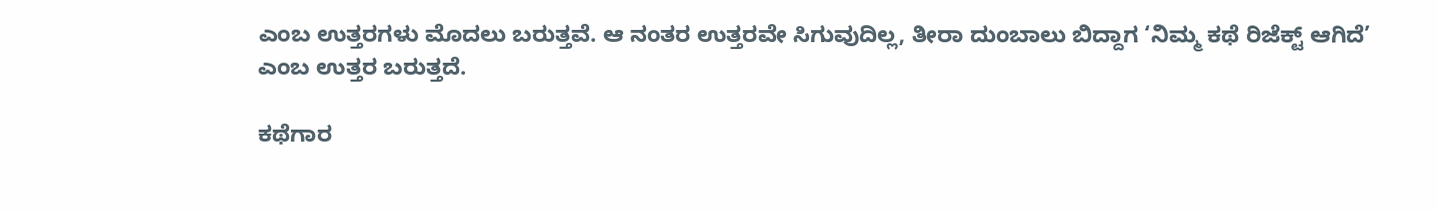ಎಂಬ ಉತ್ತರಗಳು ಮೊದಲು ಬರುತ್ತವೆ. ಆ ನಂತರ ಉತ್ತರವೇ ಸಿಗುವುದಿಲ್ಲ, ತೀರಾ ದುಂಬಾಲು ಬಿದ್ದಾಗ ‘ನಿಮ್ಮ ಕಥೆ ರಿಜೆಕ್ಟ್ ಆಗಿದೆ’ ಎಂಬ ಉತ್ತರ ಬರುತ್ತದೆ.

ಕಥೆಗಾರ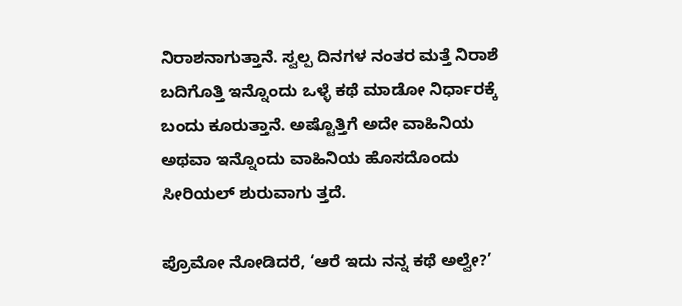ನಿರಾಶನಾಗುತ್ತಾನೆ. ಸ್ವಲ್ಪ ದಿನಗಳ ನಂತರ ಮತ್ತೆ ನಿರಾಶೆ ಬದಿಗೊತ್ತಿ ಇನ್ನೊಂದು ಒಳ್ಳೆ ಕಥೆ ಮಾಡೋ ನಿರ್ಧಾರಕ್ಕೆ ಬಂದು ಕೂರುತ್ತಾನೆ. ಅಷ್ಟೊತ್ತಿಗೆ ಅದೇ ವಾಹಿನಿಯ ಅಥವಾ ಇನ್ನೊಂದು ವಾಹಿನಿಯ ಹೊಸದೊಂದು ಸೀರಿಯಲ್ ಶುರುವಾಗು ತ್ತದೆ.

ಪ್ರೊಮೋ ನೋಡಿದರೆ, ‘ಆರೆ ಇದು ನನ್ನ ಕಥೆ ಅಲ್ವೇ?’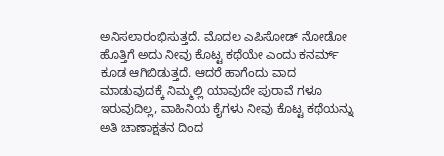ಅನಿಸಲಾರಂಭಿಸುತ್ತದೆ. ಮೊದಲ ಎಪಿಸೋಡ್ ನೋಡೋ ಹೊತ್ತಿಗೆ ಅದು ನೀವು ಕೊಟ್ಟ ಕಥೆಯೇ ಎಂದು ಕನರ್ಮ್ ಕೂಡ ಆಗಿಬಿಡುತ್ತದೆ. ಆದರೆ ಹಾಗೆಂದು ವಾದ ಮಾಡುವುದಕ್ಕೆ ನಿಮ್ಮಲ್ಲಿ ಯಾವುದೇ ಪುರಾವೆ ಗಳೂ ಇರುವುದಿಲ್ಲ, ವಾಹಿನಿಯ ಕೈಗಳು ನೀವು ಕೊಟ್ಟ ಕಥೆಯನ್ನು ಅತಿ ಚಾಣಾಕ್ಷತನ ದಿಂದ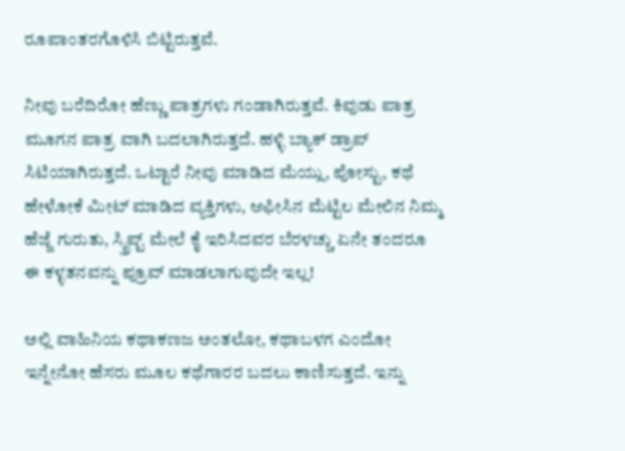ರೂಪಾಂತರಗೊಳಿಸಿ ಬಿಟ್ಟಿರುತ್ತವೆ.

ನೀವು ಬರೆದಿರೋ ಹೆಣ್ಣು ಪಾತ್ರಗಳು ಗಂಡಾಗಿರುತ್ತವೆ. ಕಿವುಡು ಪಾತ್ರ ಮೂಗನ ಪಾತ್ರ ವಾಗಿ ಬದಲಾಗಿರುತ್ತದೆ. ಹಳ್ಳಿ ಬ್ಯಾಕ್ ಡ್ರಾಪ್ ಸಿಟಿಯಾಗಿರುತ್ತದೆ. ಒಟ್ಟಾರೆ ನೀವು ಮಾಡಿದ ಮೆಯ್ಲು, ಪೋಸ್ಟು, ಕಥೆ ಹೇಳೋಕೆ ಮೀಟ್ ಮಾಡಿದ ವ್ಯಕ್ತಿಗಳು, ಆಫೀಸಿನ ಮೆಟ್ಟಿಲ ಮೇಲಿನ ನಿಮ್ಮ ಹೆಜ್ಜೆ ಗುರುತು, ಸ್ಕ್ರಿಪ್ಟ್ ಮೇಲೆ ಕೈ ಇರಿಸಿದವರ ಬೆರಳಚ್ಚು ಏನೇ ತಂದರೂ ಈ ಕಳ್ಳತನವನ್ನು ಪ್ರೂವ್ ಮಾಡಲಾಗುವುದೇ ಇಲ್ಲ!

ಅಲ್ಲಿ ವಾಹಿನಿಯ ಕಥಾಕಣಜ ಅಂತಲೋ, ಕಥಾಬಳಗ ಎಂದೋ ಇನ್ನೇನೋ ಹೆಸರು ಮೂಲ ಕಥೆಗಾರರ ಬದಲು ಕಾಣಿಸುತ್ತದೆ. ಇನ್ನು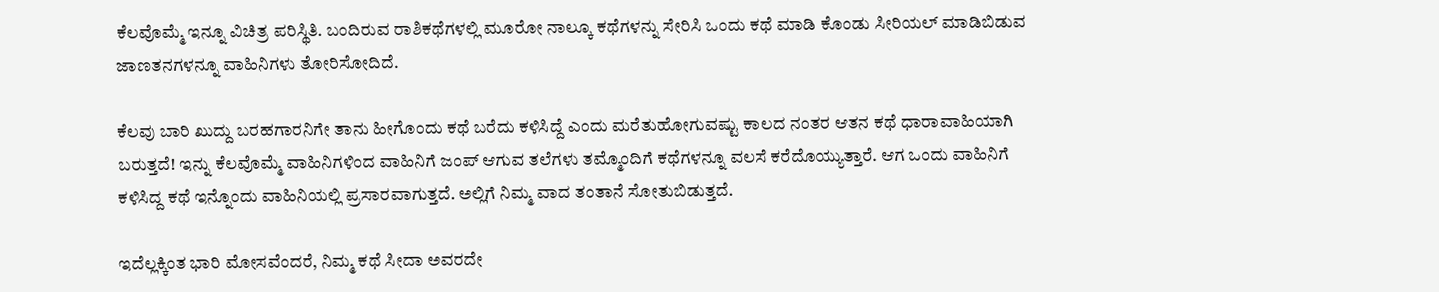ಕೆಲವೊಮ್ಮೆ ಇನ್ನೂ ವಿಚಿತ್ರ ಪರಿಸ್ಥಿತಿ. ಬಂದಿರುವ ರಾಶಿಕಥೆಗಳಲ್ಲಿ ಮೂರೋ ನಾಲ್ಕೂ ಕಥೆಗಳನ್ನು ಸೇರಿಸಿ ಒಂದು ಕಥೆ ಮಾಡಿ ಕೊಂಡು ಸೀರಿಯಲ್ ಮಾಡಿಬಿಡುವ ಜಾಣತನಗಳನ್ನೂ ವಾಹಿನಿಗಳು ತೋರಿಸೋದಿದೆ.

ಕೆಲವು ಬಾರಿ ಖುದ್ದು ಬರಹಗಾರನಿಗೇ ತಾನು ಹೀಗೊಂದು ಕಥೆ ಬರೆದು ಕಳಿಸಿದ್ದೆ ಎಂದು ಮರೆತುಹೋಗುವಷ್ಟು ಕಾಲದ ನಂತರ ಆತನ ಕಥೆ ಧಾರಾವಾಹಿಯಾಗಿ ಬರುತ್ತದೆ! ಇನ್ನು ಕೆಲವೊಮ್ಮೆ ವಾಹಿನಿಗಳಿಂದ ವಾಹಿನಿಗೆ ಜಂಪ್ ಆಗುವ ತಲೆಗಳು ತಮ್ಮೊಂದಿಗೆ ಕಥೆಗಳನ್ನೂ ವಲಸೆ ಕರೆದೊಯ್ಯುತ್ತಾರೆ. ಆಗ ಒಂದು ವಾಹಿನಿಗೆ ಕಳಿಸಿದ್ದ ಕಥೆ ಇನ್ನೊಂದು ವಾಹಿನಿಯಲ್ಲಿ ಪ್ರಸಾರವಾಗುತ್ತದೆ. ಅಲ್ಲಿಗೆ ನಿಮ್ಮ ವಾದ ತಂತಾನೆ ಸೋತುಬಿಡುತ್ತದೆ.

ಇದೆಲ್ಲಕ್ಕಿಂತ ಭಾರಿ ಮೋಸವೆಂದರೆ, ನಿಮ್ಮ ಕಥೆ ಸೀದಾ ಅವರದೇ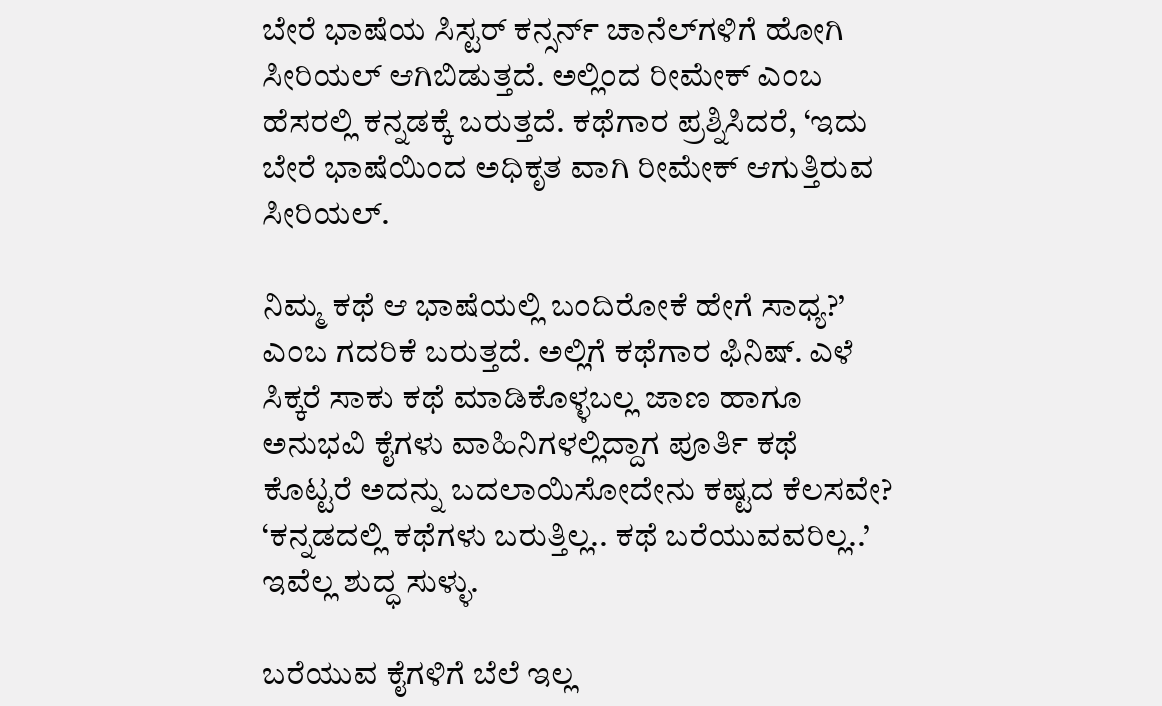ಬೇರೆ ಭಾಷೆಯ ಸಿಸ್ಟರ್ ಕನ್ಸರ್ನ್ ಚಾನೆಲ್‌ಗಳಿಗೆ ಹೋಗಿ ಸೀರಿಯಲ್ ಆಗಿಬಿಡುತ್ತದೆ. ಅಲ್ಲಿಂದ ರೀಮೇಕ್ ಎಂಬ ಹೆಸರಲ್ಲಿ ಕನ್ನಡಕ್ಕೆ ಬರುತ್ತದೆ. ಕಥೆಗಾರ ಪ್ರಶ್ನಿಸಿದರೆ, ‘ಇದು ಬೇರೆ ಭಾಷೆಯಿಂದ ಅಧಿಕೃತ ವಾಗಿ ರೀಮೇಕ್ ಆಗುತ್ತಿರುವ ಸೀರಿಯಲ್.

ನಿಮ್ಮ ಕಥೆ ಆ ಭಾಷೆಯಲ್ಲಿ ಬಂದಿರೋಕೆ ಹೇಗೆ ಸಾಧ್ಯ?’ ಎಂಬ ಗದರಿಕೆ ಬರುತ್ತದೆ. ಅಲ್ಲಿಗೆ ಕಥೆಗಾರ ಫಿನಿಷ್. ಎಳೆ ಸಿಕ್ಕರೆ ಸಾಕು ಕಥೆ ಮಾಡಿಕೊಳ್ಳಬಲ್ಲ ಜಾಣ ಹಾಗೂ ಅನುಭವಿ ಕೈಗಳು ವಾಹಿನಿಗಳಲ್ಲಿದ್ದಾಗ ಪೂರ್ತಿ ಕಥೆ ಕೊಟ್ಟರೆ ಅದನ್ನು ಬದಲಾಯಿಸೋದೇನು ಕಷ್ಟದ ಕೆಲಸವೇ? ‘ಕನ್ನಡದಲ್ಲಿ ಕಥೆಗಳು ಬರುತ್ತಿಲ್ಲ.. ಕಥೆ ಬರೆಯುವವರಿಲ್ಲ..’ ಇವೆಲ್ಲ ಶುದ್ಧ ಸುಳ್ಳು.

ಬರೆಯುವ ಕೈಗಳಿಗೆ ಬೆಲೆ ಇಲ್ಲ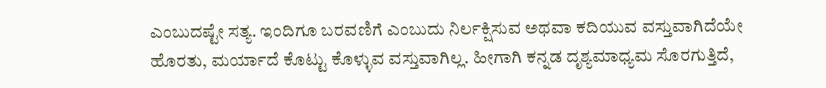ಎಂಬುದಷ್ಟೇ ಸತ್ಯ. ಇಂದಿಗೂ ಬರವಣಿಗೆ ಎಂಬುದು ನಿರ್ಲಕ್ಷಿಸುವ ಅಥವಾ ಕದಿಯುವ ವಸ್ತುವಾಗಿದೆಯೇ ಹೊರತು, ಮರ್ಯಾದೆ ಕೊಟ್ಟು ಕೊಳ್ಳುವ ವಸ್ತುವಾಗಿಲ್ಲ. ಹೀಗಾಗಿ ಕನ್ನಡ ದೃಶ್ಯಮಾಧ್ಯಮ ಸೊರಗುತ್ತಿದೆ,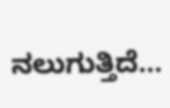ನಲುಗುತ್ತಿದೆ...